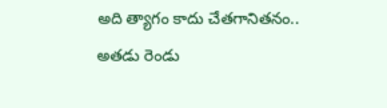అది త్యాగం కాదు చేతగానితనం.. అతడు రెండు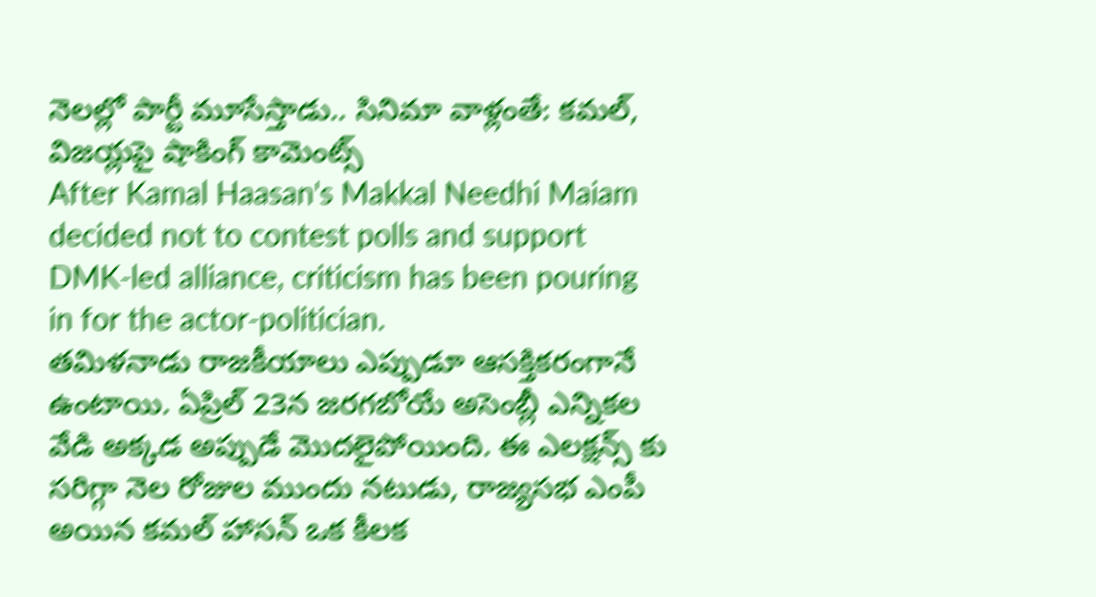నెలల్లో పార్టీ మూసేస్తాడు.. సినిమా వాళ్లంతే: కమల్, విజయ్లపై షాకింగ్ కామెంట్స్
After Kamal Haasan's Makkal Needhi Maiam decided not to contest polls and support DMK-led alliance, criticism has been pouring in for the actor-politician.
తమిళనాడు రాజకీయాలు ఎప్పుడూ ఆసక్తికరంగానే ఉంటాయి. ఏప్రిల్ 23న జరగబోయే అసెంబ్లీ ఎన్నికల వేడి అక్కడ అప్పుడే మొదలైపోయింది. ఈ ఎలక్షన్స్ కు సరిగ్గా నెల రోజుల ముందు నటుడు, రాజ్యసభ ఎంపీ అయిన కమల్ హాసన్ ఒక కీలక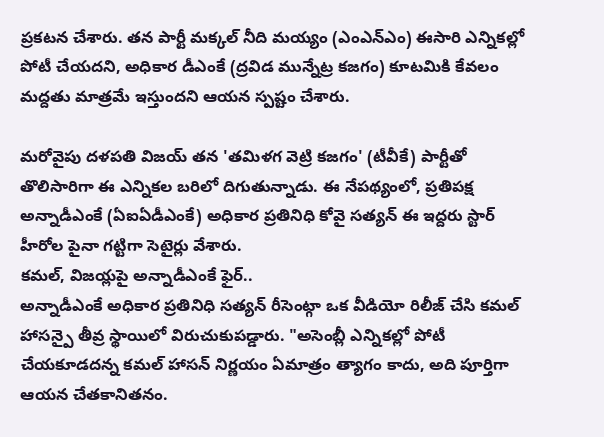ప్రకటన చేశారు. తన పార్టీ మక్కల్ నీది మయ్యం (ఎంఎన్ఎం) ఈసారి ఎన్నికల్లో పోటీ చేయదని, అధికార డీఎంకే (ద్రవిడ మున్నేట్ర కజగం) కూటమికి కేవలం మద్దతు మాత్రమే ఇస్తుందని ఆయన స్పష్టం చేశారు.

మరోవైపు దళపతి విజయ్ తన 'తమిళగ వెట్రి కజగం' (టీవీకే) పార్టీతో తొలిసారిగా ఈ ఎన్నికల బరిలో దిగుతున్నాడు. ఈ నేపథ్యంలో, ప్రతిపక్ష అన్నాడీఎంకే (ఏఐఏడీఎంకే) అధికార ప్రతినిధి కోవై సత్యన్ ఈ ఇద్దరు స్టార్ హీరోల పైనా గట్టిగా సెటైర్లు వేశారు.
కమల్, విజయ్లపై అన్నాడీఎంకే ఫైర్..
అన్నాడీఎంకే అధికార ప్రతినిధి సత్యన్ రీసెంట్గా ఒక వీడియో రిలీజ్ చేసి కమల్ హాసన్పై తీవ్ర స్థాయిలో విరుచుకుపడ్డారు. "అసెంబ్లీ ఎన్నికల్లో పోటీ చేయకూడదన్న కమల్ హాసన్ నిర్ణయం ఏమాత్రం త్యాగం కాదు, అది పూర్తిగా ఆయన చేతకానితనం.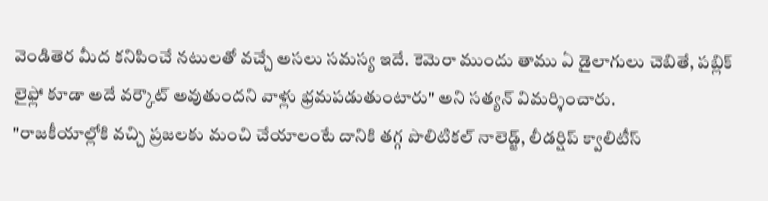వెండితెర మీద కనిపించే నటులతో వచ్చే అసలు సమస్య ఇదే. కెమెరా ముందు తాము ఏ డైలాగులు చెబితే, పబ్లిక్ లైఫ్లో కూడా అదే వర్కౌట్ అవుతుందని వాళ్లు భ్రమపడుతుంటారు" అని సత్యన్ విమర్శించారు.
"రాజకీయాల్లోకి వచ్చి ప్రజలకు మంచి చేయాలంటే దానికి తగ్గ పొలిటికల్ నాలెడ్జ్, లీడర్షిప్ క్వాలిటీస్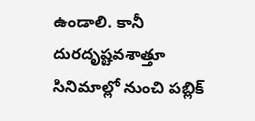ఉండాలి. కానీ దురదృష్టవశాత్తూ సినిమాల్లో నుంచి పబ్లిక్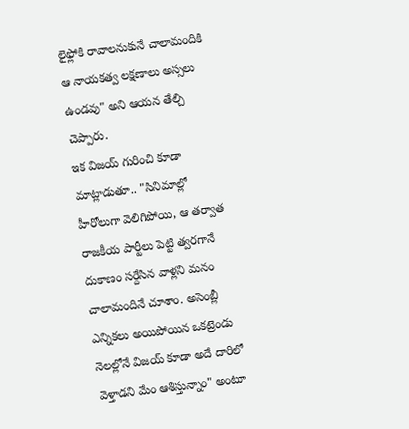లైఫ్లోకి రావాలనుకునే చాలామందికి ఆ నాయకత్వ లక్షణాలు అస్సలు ఉండవు" అని ఆయన తేల్చి చెప్పారు.
ఇక విజయ్ గురించి కూడా మాట్లాడుతూ.. "సినిమాల్లో హీరోలుగా వెలిగిపోయి, ఆ తర్వాత రాజకీయ పార్టీలు పెట్టి త్వరగానే దుకాణం సర్దేసిన వాళ్లని మనం చాలామందినే చూశాం. అసెంబ్లీ ఎన్నికలు అయిపోయిన ఒకట్రెండు నెలల్లోనే విజయ్ కూడా అదే దారిలో వెళ్తాడని మేం ఆశిస్తున్నాం" అంటూ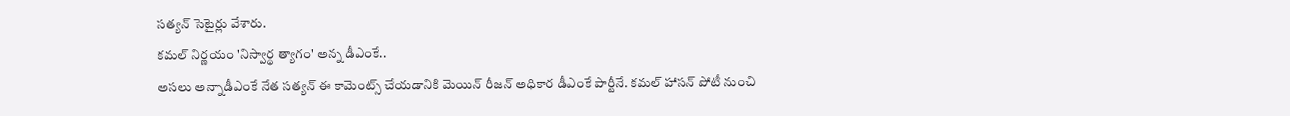సత్యన్ సెటైర్లు వేశారు.
కమల్ నిర్ణయం 'నిస్వార్థ త్యాగం' అన్న డీఎంకే..
అసలు అన్నాడీఎంకే నేత సత్యన్ ఈ కామెంట్స్ చేయడానికి మెయిన్ రీజన్ అధికార డీఎంకే పార్టీనే. కమల్ హాసన్ పోటీ నుంచి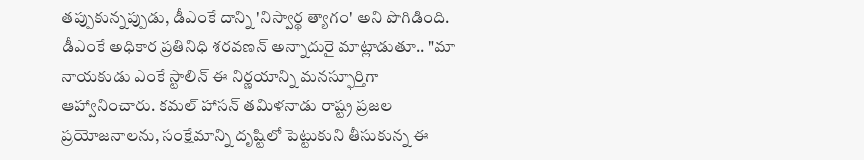తప్పుకున్నప్పుడు, డీఎంకే దాన్ని 'నిస్వార్థ త్యాగం' అని పొగిడింది. డీఎంకే అధికార ప్రతినిధి శరవణన్ అన్నాదురై మాట్లాడుతూ.. "మా నాయకుడు ఎంకే స్టాలిన్ ఈ నిర్ణయాన్ని మనస్ఫూర్తిగా ఆహ్వానించారు. కమల్ హాసన్ తమిళనాడు రాష్ట్ర ప్రజల ప్రయోజనాలను, సంక్షేమాన్ని దృష్టిలో పెట్టుకుని తీసుకున్న ఈ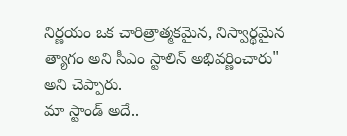నిర్ణయం ఒక చారిత్రాత్మకమైన, నిస్వార్థమైన త్యాగం అని సీఎం స్టాలిన్ అభివర్ణించారు" అని చెప్పారు.
మా స్టాండ్ అదే..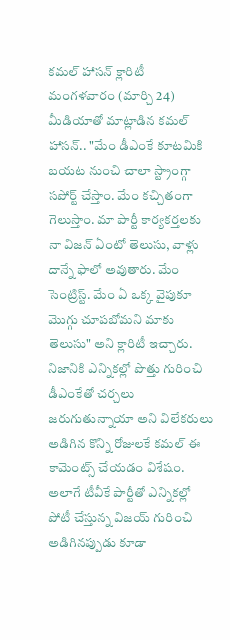కమల్ హాసన్ క్లారిటీ
మంగళవారం (మార్చి 24) మీడియాతో మాట్లాడిన కమల్ హాసన్.. "మేం డీఎంకే కూటమికి బయట నుంచి చాలా స్ట్రాంగ్గా సపోర్ట్ చేస్తాం. మేం కచ్చితంగా గెలుస్తాం. మా పార్టీ కార్యకర్తలకు నా విజన్ ఏంటో తెలుసు, వాళ్లు దాన్నే ఫాలో అవుతారు. మేం సెంట్రిస్ట్. మేం ఏ ఒక్క వైపుకూ మొగ్గు చూపబోమని మాకు తెలుసు" అని క్లారిటీ ఇచ్చారు.
నిజానికి ఎన్నికల్లో పొత్తు గురించి డీఎంకేతో చర్చలు జరుగుతున్నాయా అని విలేకరులు అడిగిన కొన్ని రోజులకే కమల్ ఈ కామెంట్స్ చేయడం విశేషం. అలాగే టీవీకే పార్టీతో ఎన్నికల్లో పోటీ చేస్తున్న విజయ్ గురించి అడిగినప్పుడు కూడా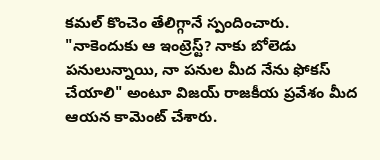కమల్ కొంచెం తేలిగ్గానే స్పందించారు. "నాకెందుకు ఆ ఇంట్రెస్ట్? నాకు బోలెడు పనులున్నాయి, నా పనుల మీద నేను ఫోకస్ చేయాలి" అంటూ విజయ్ రాజకీయ ప్రవేశం మీద ఆయన కామెంట్ చేశారు.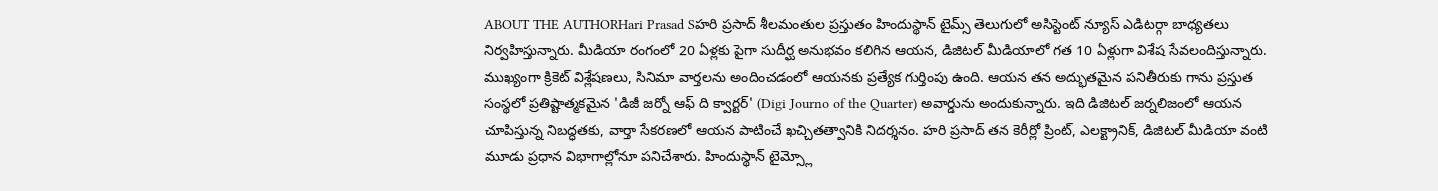ABOUT THE AUTHORHari Prasad Sహరి ప్రసాద్ శీలమంతుల ప్రస్తుతం హిందుస్థాన్ టైమ్స్ తెలుగులో అసిస్టెంట్ న్యూస్ ఎడిటర్గా బాధ్యతలు నిర్వహిస్తున్నారు. మీడియా రంగంలో 20 ఏళ్లకు పైగా సుదీర్ఘ అనుభవం కలిగిన ఆయన, డిజిటల్ మీడియాలో గత 10 ఏళ్లుగా విశేష సేవలందిస్తున్నారు. ముఖ్యంగా క్రికెట్ విశ్లేషణలు, సినిమా వార్తలను అందించడంలో ఆయనకు ప్రత్యేక గుర్తింపు ఉంది. ఆయన తన అద్భుతమైన పనితీరుకు గాను ప్రస్తుత సంస్థలో ప్రతిష్టాత్మకమైన 'డిజీ జర్నో ఆఫ్ ది క్వార్టర్' (Digi Journo of the Quarter) అవార్డును అందుకున్నారు. ఇది డిజిటల్ జర్నలిజంలో ఆయన చూపిస్తున్న నిబద్ధతకు, వార్తా సేకరణలో ఆయన పాటించే ఖచ్చితత్వానికి నిదర్శనం. హరి ప్రసాద్ తన కెరీర్లో ప్రింట్, ఎలక్ట్రానిక్, డిజిటల్ మీడియా వంటి మూడు ప్రధాన విభాగాల్లోనూ పనిచేశారు. హిందుస్థాన్ టైమ్స్లో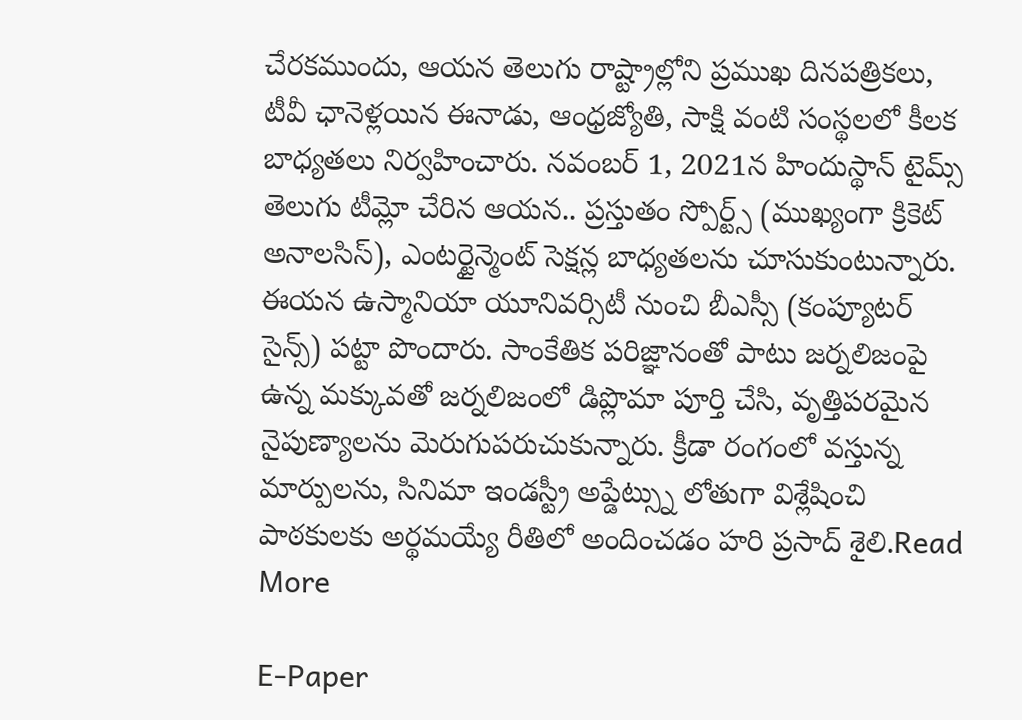చేరకముందు, ఆయన తెలుగు రాష్ట్రాల్లోని ప్రముఖ దినపత్రికలు, టీవీ ఛానెళ్లయిన ఈనాడు, ఆంధ్రజ్యోతి, సాక్షి వంటి సంస్థలలో కీలక బాధ్యతలు నిర్వహించారు. నవంబర్ 1, 2021న హిందుస్థాన్ టైమ్స్ తెలుగు టీమ్లో చేరిన ఆయన.. ప్రస్తుతం స్పోర్ట్స్ (ముఖ్యంగా క్రికెట్ అనాలసిస్), ఎంటర్టైన్మెంట్ సెక్షన్ల బాధ్యతలను చూసుకుంటున్నారు. ఈయన ఉస్మానియా యూనివర్సిటీ నుంచి బీఎస్సీ (కంప్యూటర్ సైన్స్) పట్టా పొందారు. సాంకేతిక పరిజ్ఞానంతో పాటు జర్నలిజంపై ఉన్న మక్కువతో జర్నలిజంలో డిప్లొమా పూర్తి చేసి, వృత్తిపరమైన నైపుణ్యాలను మెరుగుపరుచుకున్నారు. క్రీడా రంగంలో వస్తున్న మార్పులను, సినిమా ఇండస్ట్రీ అప్డేట్స్ను లోతుగా విశ్లేషించి పాఠకులకు అర్థమయ్యే రీతిలో అందించడం హరి ప్రసాద్ శైలి.Read More

E-Paper